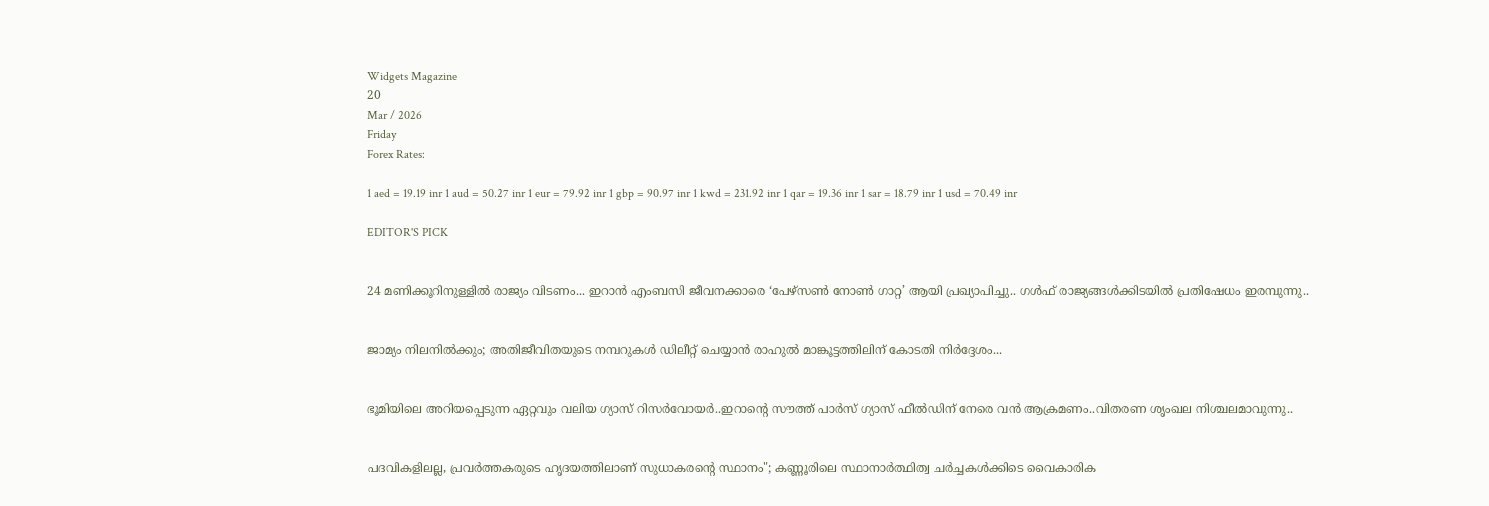Widgets Magazine
20
Mar / 2026
Friday
Forex Rates:

1 aed = 19.19 inr 1 aud = 50.27 inr 1 eur = 79.92 inr 1 gbp = 90.97 inr 1 kwd = 231.92 inr 1 qar = 19.36 inr 1 sar = 18.79 inr 1 usd = 70.49 inr

EDITOR'S PICK


24 മണിക്കൂറിനുള്ളില്‍ രാജ്യം വിടണം... ഇറാന്‍ എംബസി ജീവനക്കാരെ ‘പേഴ്‌സണ്‍ നോണ്‍ ഗാറ്റ’ ആയി പ്രഖ്യാപിച്ചു.. ഗൾഫ് രാജ്യങ്ങൾക്കിടയിൽ പ്രതിഷേധം ഇരമ്പുന്നു..


ജാമ്യം നിലനിൽക്കും; അതിജീവിതയുടെ നമ്പറുകൾ ഡിലീറ്റ് ചെയ്യാൻ രാഹുൽ മാങ്കൂട്ടത്തിലിന് കോടതി നിർദ്ദേശം...


ഭൂമിയിലെ അറിയപ്പെടുന്ന ഏറ്റവും വലിയ ഗ്യാസ് റിസർവോയർ..ഇറാന്റെ സൗത്ത് പാർസ് ഗ്യാസ് ഫീൽഡിന് നേരെ വൻ ആക്രമണം..വിതരണ ശൃംഖല നിശ്ചലമാവുന്നു..


പദവികളിലല്ല, പ്രവർത്തകരുടെ ഹൃദയത്തിലാണ് സുധാകരന്റെ സ്ഥാനം"; കണ്ണൂരിലെ സ്ഥാനാർത്ഥിത്വ ചർച്ചകൾക്കിടെ വൈകാരിക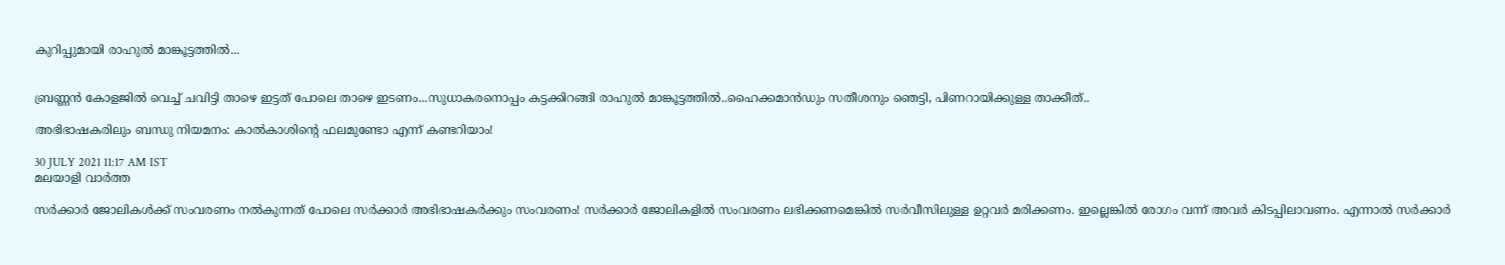കുറിപ്പുമായി രാഹുൽ മാങ്കൂട്ടത്തിൽ...


ബ്രണ്ണൻ കോളജിൽ വെച്ച് ചവിട്ടി താഴെ ഇട്ടത് പോലെ താഴെ ഇടണം...സുധാകരനൊപ്പം കട്ടക്കിറങ്ങി രാഹുൽ മാങ്കൂട്ടത്തിൽ..ഹൈക്കമാൻഡും സതീശനും ഞെട്ടി, പിണറായിക്കുള്ള താക്കീത്..

അഭിഭാഷകരിലും ബന്ധു നിയമനം: കാല്‍കാശിന്റെ ഫലമുണ്ടോ എന്ന് കണ്ടറിയാം!

30 JULY 2021 11:17 AM IST
മലയാളി വാര്‍ത്ത

സര്‍ക്കാര്‍ ജോലികള്‍ക്ക് സംവരണം നല്‍കുന്നത് പോലെ സര്‍ക്കാര്‍ അഭിഭാഷകര്‍ക്കും സംവരണം! സര്‍ക്കാര്‍ ജോലികളില്‍ സംവരണം ലഭിക്കണമെങ്കില്‍ സര്‍വീസിലുള്ള ഉറ്റവര്‍ മരിക്കണം. ഇല്ലെങ്കില്‍ രോഗം വന്ന് അവര്‍ കിടപ്പിലാവണം. എന്നാല്‍ സര്‍ക്കാര്‍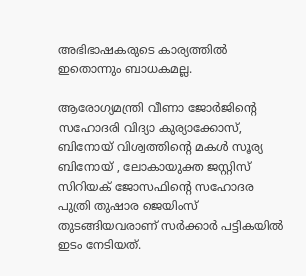അഭിഭാഷകരുടെ കാര്യത്തില്‍ ഇതൊന്നും ബാധകമല്ല.

ആരോഗ്യമന്ത്രി വീണാ ജോര്‍ജിന്റെ സഹോദരി വിദ്യാ കുര്യാക്കോസ്, ബിനോയ് വിശ്വത്തിന്റെ മകള്‍ സൂര്യ ബിനോയ് , ലോകായുക്ത ജസ്റ്റിസ് സിറിയക് ജോസഫിന്റെ സഹോദര പുത്രി തുഷാര ജെയിംസ് തുടങ്ങിയവരാണ് സര്‍ക്കാര്‍ പട്ടികയില്‍ ഇടം നേടിയത്.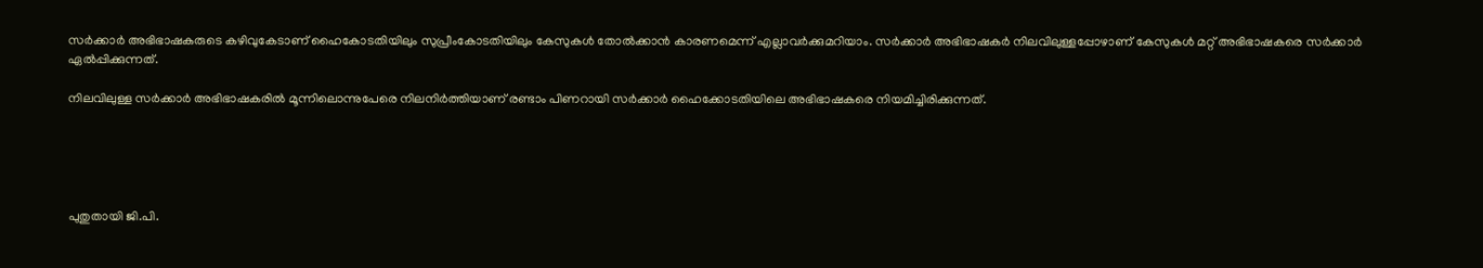സര്‍ക്കാര്‍ അഭിഭാഷകരുടെ കഴിവുകേടാണ് ഹൈകോടതിയിലും സുപ്രീംകോടതിയിലും കേസുകള്‍ തോല്‍ക്കാന്‍ കാരണമെന്ന് എല്ലാവര്‍ക്കുമറിയാം. സര്‍ക്കാര്‍ അഭിഭാഷകര്‍ നിലവിലുള്ളപ്പോഴാണ് കേസുകള്‍ മറ്റ് അഭിഭാഷകരെ സര്‍ക്കാര്‍ ഏല്‍പ്പിക്കുന്നത്.

നിലവിലുള്ള സര്‍ക്കാര്‍ അഭിഭാഷകരില്‍ മൂന്നിലൊന്നുപേരെ നിലനിര്‍ത്തിയാണ് രണ്ടാം പിണറായി സര്‍ക്കാര്‍ ഹൈക്കോടതിയിലെ അഭിഭാഷകരെ നിയമിച്ചിരിക്കുന്നത്.





പുതുതായി ജി.പി.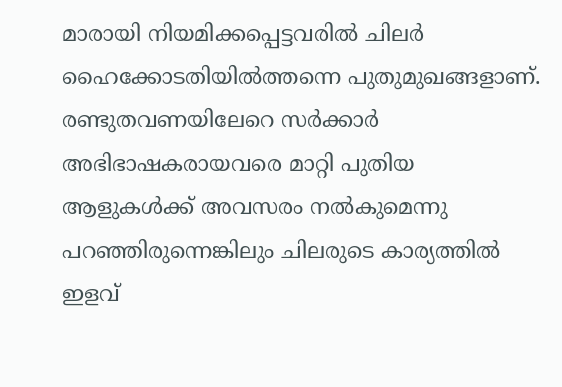മാരായി നിയമിക്കപ്പെട്ടവരില്‍ ചിലര്‍ ഹൈക്കോടതിയില്‍ത്തന്നെ പുതുമുഖങ്ങളാണ്. രണ്ടുതവണയിലേറെ സര്‍ക്കാര്‍ അഭിഭാഷകരായവരെ മാറ്റി പുതിയ ആളുകള്‍ക്ക് അവസരം നല്‍കുമെന്നു പറഞ്ഞിരുന്നെങ്കിലും ചിലരുടെ കാര്യത്തില്‍ ഇളവ്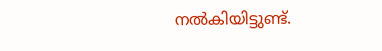നല്‍കിയിട്ടുണ്ട്.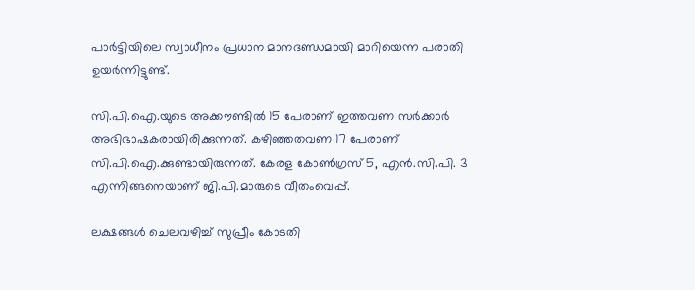പാര്‍ട്ടിയിലെ സ്വാധീനം പ്രധാന മാനദണ്ഡമായി മാറിയെന്ന പരാതി ഉയര്‍ന്നിട്ടുണ്ട്.

സി.പി.ഐ.യുടെ അക്കൗണ്ടില്‍ 15 പേരാണ് ഇത്തവണ സര്‍ക്കാര്‍ അഭിഭാഷകരായിരിക്കുന്നത്. കഴിഞ്ഞതവണ 17 പേരാണ് സി.പി.ഐ.ക്കുണ്ടായിരുന്നത്. കേരള കോണ്‍ഗ്രസ് 5, എന്‍.സി.പി. 3 എന്നിങ്ങനെയാണ് ജി.പി.മാരുടെ വീതംവെപ്പ്.

ലക്ഷങ്ങള്‍ ചെലവഴിച്ച് സുപ്രീം കോടതി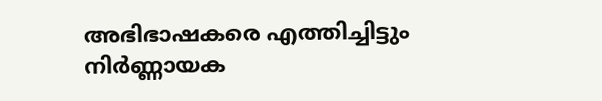അഭിഭാഷകരെ എത്തിച്ചിട്ടും നിര്‍ണ്ണായക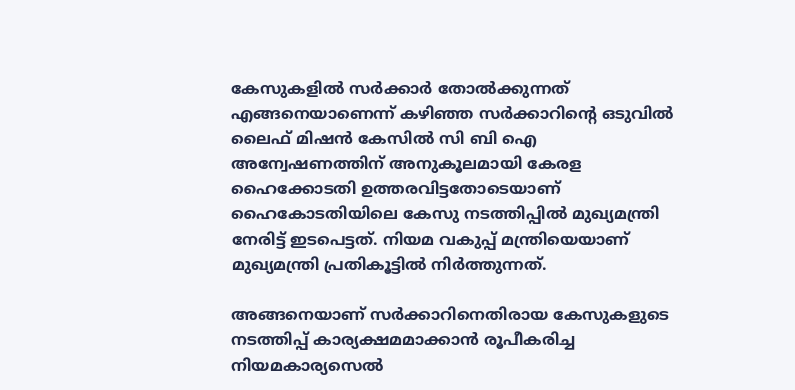കേസുകളില്‍ സര്‍ക്കാര്‍ തോല്‍ക്കുന്നത് എങ്ങനെയാണെന്ന് കഴിഞ്ഞ സര്‍ക്കാറിന്റെ ഒടുവില്‍ ലൈഫ് മിഷന്‍ കേസില്‍ സി ബി ഐ അന്വേഷണത്തിന് അനുകൂലമായി കേരള ഹൈക്കോടതി ഉത്തരവിട്ടതോടെയാണ് ഹൈകോടതിയിലെ കേസു നടത്തിപ്പില്‍ മുഖ്യമന്ത്രി നേരിട്ട് ഇടപെട്ടത്. നിയമ വകുപ്പ് മന്ത്രിയെയാണ് മുഖ്യമന്ത്രി പ്രതികൂട്ടില്‍ നിര്‍ത്തുന്നത്.

അങ്ങനെയാണ് സര്‍ക്കാറിനെതിരായ കേസുകളുടെ നടത്തിപ്പ് കാര്യക്ഷമമാക്കാന്‍ രൂപീകരിച്ച നിയമകാര്യസെല്‍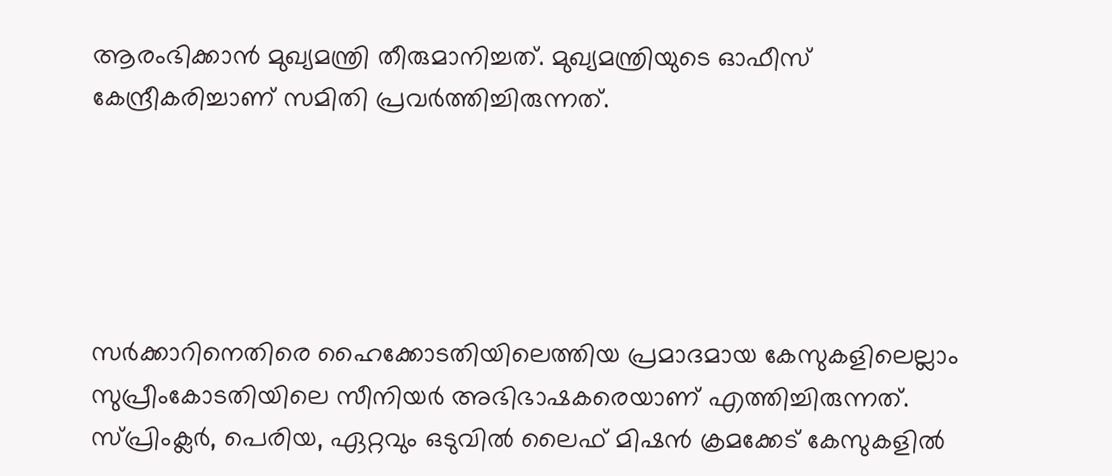ആരംഭിക്കാന്‍ മുഖ്യമന്ത്രി തീരുമാനിച്ചത്. മുഖ്യമന്ത്രിയുടെ ഓഫീസ് കേന്ദ്രീകരിച്ചാണ് സമിതി പ്രവര്‍ത്തിച്ചിരുന്നത്.





സര്‍ക്കാറിനെതിരെ ഹൈക്കോടതിയിലെത്തിയ പ്രമാദമായ കേസുകളിലെല്ലാം സുപ്രീംകോടതിയിലെ സീനിയര്‍ അഭിഭാഷകരെയാണ് എത്തിച്ചിരുന്നത്. സ്പ്രിംക്ലര്‍, പെരിയ, ഏറ്റവും ഒടുവില്‍ ലൈഫ് മിഷന്‍ ക്രമക്കേട് കേസുകളില്‍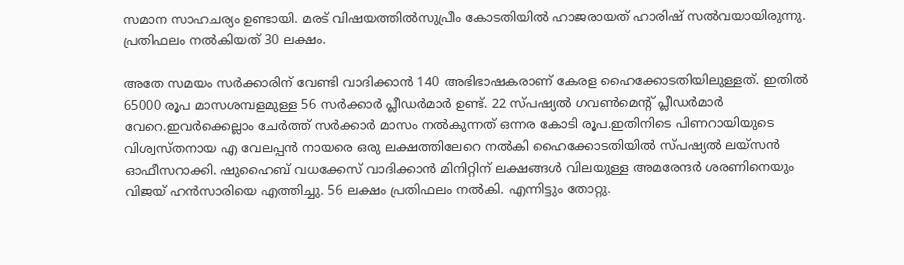സമാന സാഹചര്യം ഉണ്ടായി. മരട് വിഷയത്തില്‍സുപ്രീം കോടതിയില്‍ ഹാജരായത് ഹാരിഷ് സല്‍വയായിരുന്നു. പ്രതിഫലം നല്‍കിയത് 30 ലക്ഷം.

അതേ സമയം സര്‍ക്കാരിന് വേണ്ടി വാദിക്കാന്‍ 140 അഭിഭാഷകരാണ് കേരള ഹൈക്കോടതിയിലുള്ളത്. ഇതില്‍ 65000 രൂപ മാസശമ്പളമുള്ള 56 സര്‍ക്കാര്‍ പ്ലീഡര്‍മാര്‍ ഉണ്ട്. 22 സ്പഷ്യല്‍ ഗവണ്‍മെന്റ് പ്ലീഡര്‍മാര്‍ വേറെ.ഇവര്‍ക്കെല്ലാം ചേര്‍ത്ത് സര്‍ക്കാര്‍ മാസം നല്‍കുന്നത് ഒന്നര കോടി രൂപ.ഇതിനിടെ പിണറായിയുടെ വിശ്വസ്തനായ എ വേലപ്പന്‍ നായരെ ഒരു ലക്ഷത്തിലേറെ നല്‍കി ഹൈക്കോടതിയില്‍ സ്പഷ്യല്‍ ലയ്‌സന്‍ ഓഫീസറാക്കി. ഷുഹൈബ് വധക്കേസ് വാദിക്കാന്‍ മിനിറ്റിന് ലക്ഷങ്ങള്‍ വിലയുള്ള അമരേന്ദര്‍ ശരണിനെയും വിജയ് ഹന്‍സാരിയെ എത്തിച്ചു. 56 ലക്ഷം പ്രതിഫലം നല്‍കി. എന്നിട്ടും തോറ്റു.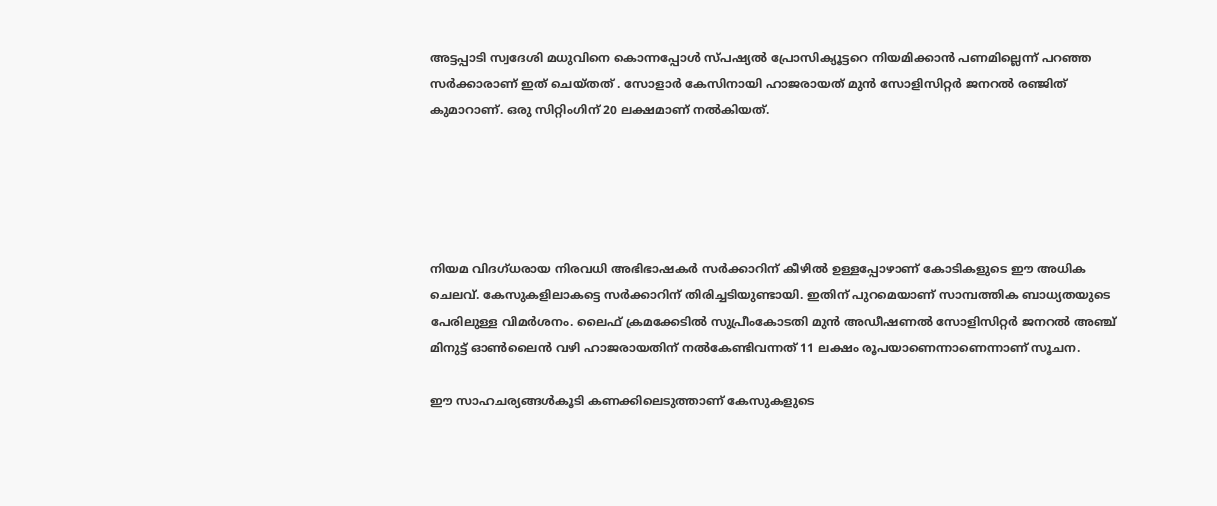അട്ടപ്പാടി സ്വദേശി മധുവിനെ കൊന്നപ്പോള്‍ സ്പഷ്യല്‍ പ്രോസിക്യൂട്ടറെ നിയമിക്കാന്‍ പണമില്ലെന്ന് പറഞ്ഞ സര്‍ക്കാരാണ് ഇത് ചെയ്തത് . സോളാര്‍ കേസിനായി ഹാജരായത് മുന്‍ സോളിസിറ്റര്‍ ജനറല്‍ രഞ്ജിത് കുമാറാണ്. ഒരു സിറ്റിംഗിന് 20 ലക്ഷമാണ് നല്‍കിയത്.





നിയമ വിദഗ്ധരായ നിരവധി അഭിഭാഷകര്‍ സര്‍ക്കാറിന് കീഴില്‍ ഉള്ളപ്പോഴാണ് കോടികളുടെ ഈ അധിക ചെലവ്. കേസുകളിലാകട്ടെ സര്‍ക്കാറിന് തിരിച്ചടിയുണ്ടായി. ഇതിന് പുറമെയാണ് സാമ്പത്തിക ബാധ്യതയുടെ പേരിലുള്ള വിമര്‍ശനം. ലൈഫ് ക്രമക്കേടില്‍ സുപ്രീംകോടതി മുന്‍ അഡീഷണല്‍ സോളിസിറ്റര്‍ ജനറല്‍ അഞ്ച് മിനുട്ട് ഓണ്‍ലൈന്‍ വഴി ഹാജരായതിന് നല്‍കേണ്ടിവന്നത് 11 ലക്ഷം രൂപയാണെന്നാണെന്നാണ് സൂചന.

ഈ സാഹചര്യങ്ങള്‍കൂടി കണക്കിലെടുത്താണ് കേസുകളുടെ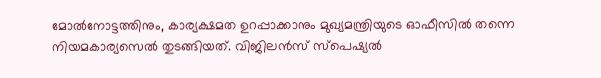മോല്‍നോട്ടത്തിനും, കാര്യക്ഷമത ഉറപ്പാക്കാനും മുഖ്യമന്ത്രിയുടെ ഓഫീസില്‍ തന്നെ നിയമകാര്യസെല്‍ തുടങ്ങിയത്. വിജിലന്‍സ് സ്‌പെഷ്യല്‍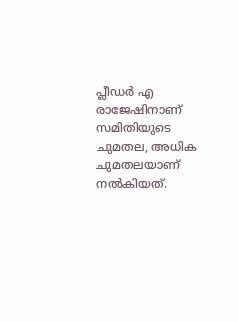പ്ലീഡര്‍ എ രാജേഷിനാണ് സമിതിയുടെ ചുമതല, അധിക ചുമതലയാണ് നല്‍കിയത്.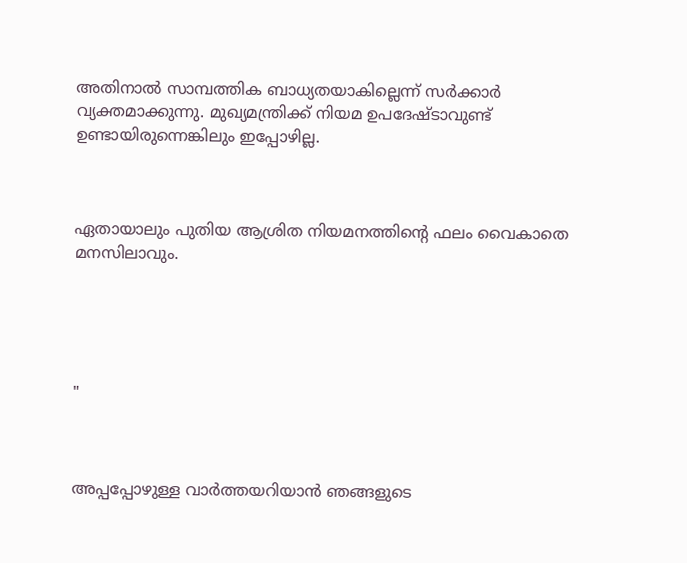അതിനാല്‍ സാമ്പത്തിക ബാധ്യതയാകില്ലെന്ന് സര്‍ക്കാര്‍ വ്യക്തമാക്കുന്നു. മുഖ്യമന്ത്രിക്ക് നിയമ ഉപദേഷ്ടാവുണ്ട് ഉണ്ടായിരുന്നെങ്കിലും ഇപ്പോഴില്ല.



ഏതായാലും പുതിയ ആശ്രിത നിയമനത്തിന്റെ ഫലം വൈകാതെ മനസിലാവും.





"



അപ്പപ്പോഴുള്ള വാര്‍ത്തയറിയാന്‍ ഞങ്ങളുടെ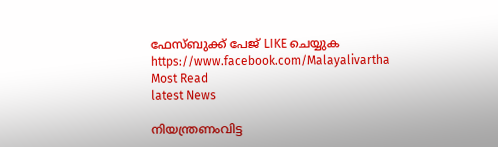ഫേസ്‌ബുക്ക്‌ പേജ് LIKE ചെയ്യുക
https://www.facebook.com/Malayalivartha
Most Read
latest News

നിയന്ത്രണംവിട്ട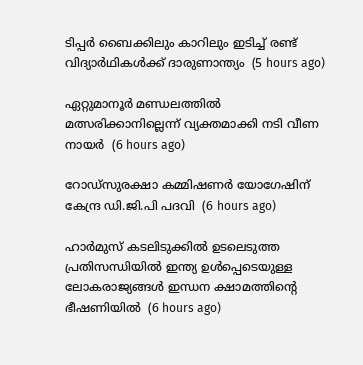ടിപ്പര്‍ ബൈക്കിലും കാറിലും ഇടിച്ച് രണ്ട് വിദ്യാര്‍ഥികള്‍ക്ക് ദാരുണാന്ത്യം  (5 hours ago)

ഏറ്റുമാനൂര്‍ മണ്ഡലത്തില്‍ മത്സരിക്കാനില്ലെന്ന് വ്യക്തമാക്കി നടി വീണ നായര്‍  (6 hours ago)

റോഡ്‌സുരക്ഷാ കമ്മിഷണര്‍ യോഗേഷിന് കേന്ദ്ര ഡി.ജി.പി പദവി  (6 hours ago)

ഹാര്‍മുസ് കടലിടുക്കില്‍ ഉടലെടുത്ത പ്രതിസന്ധിയില്‍ ഇന്ത്യ ഉള്‍പ്പെടെയുള്ള ലോകരാജ്യങ്ങള്‍ ഇന്ധന ക്ഷാമത്തിന്റെ ഭീഷണിയില്‍  (6 hours ago)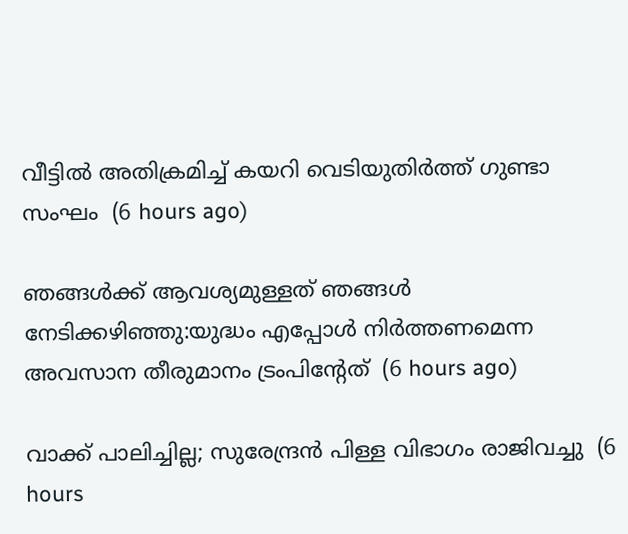വീട്ടില്‍ അതിക്രമിച്ച് കയറി വെടിയുതിര്‍ത്ത് ഗുണ്ടാ സംഘം  (6 hours ago)

ഞങ്ങള്‍ക്ക് ആവശ്യമുള്ളത് ഞങ്ങള്‍ നേടിക്കഴിഞ്ഞു:യുദ്ധം എപ്പോള്‍ നിര്‍ത്തണമെന്ന അവസാന തീരുമാനം ട്രംപിന്റേത്  (6 hours ago)

വാക്ക് പാലിച്ചില്ല; സുരേന്ദ്രന്‍ പിള്ള വിഭാഗം രാജിവച്ചു  (6 hours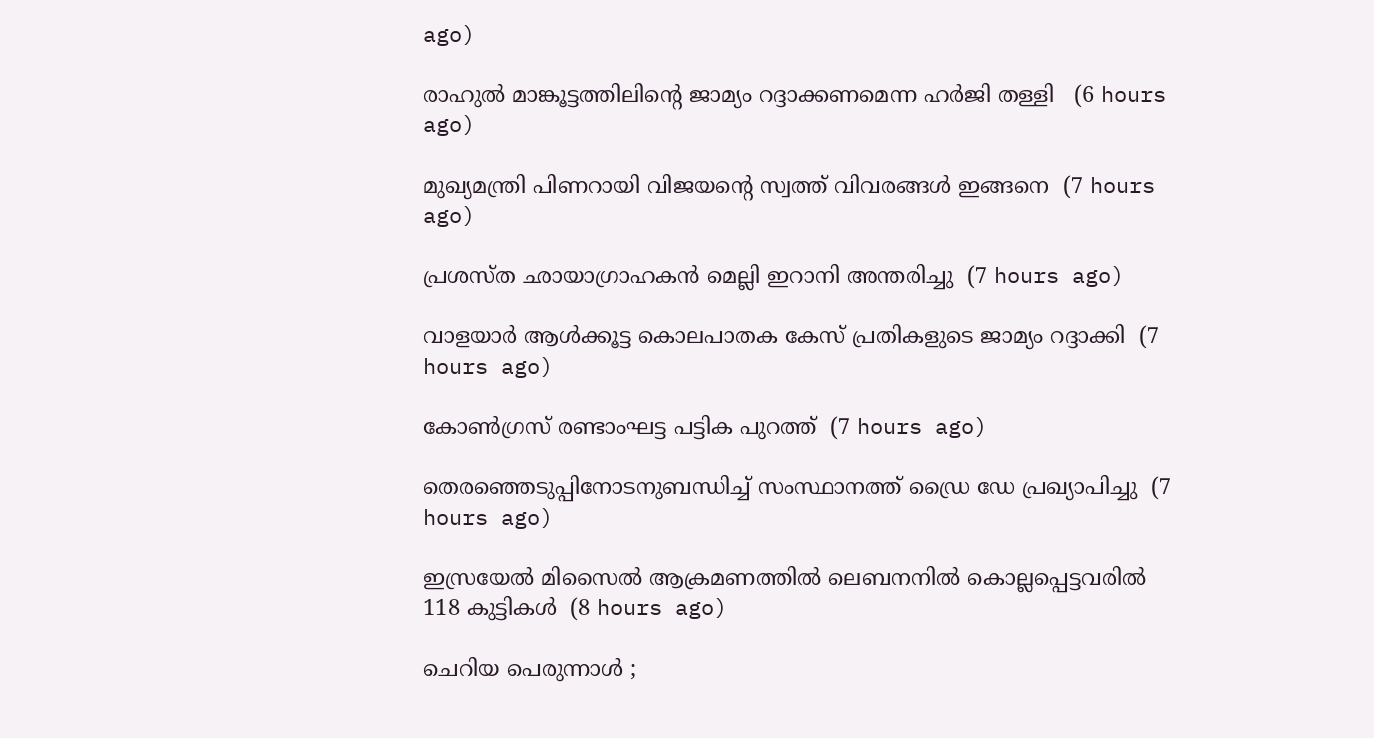ago)

രാഹുല്‍ മാങ്കൂട്ടത്തിലിന്റെ ജാമ്യം റദ്ദാക്കണമെന്ന ഹര്‍ജി തള്ളി   (6 hours ago)

മുഖ്യമന്ത്രി പിണറായി വിജയന്റെ സ്വത്ത് വിവരങ്ങള്‍ ഇങ്ങനെ  (7 hours ago)

പ്രശസ്ത ഛായാഗ്രാഹകന്‍ മെല്ലി ഇറാനി അന്തരിച്ചു  (7 hours ago)

വാളയാര്‍ ആള്‍ക്കൂട്ട കൊലപാതക കേസ് പ്രതികളുടെ ജാമ്യം റദ്ദാക്കി  (7 hours ago)

കോണ്‍ഗ്രസ് രണ്ടാംഘട്ട പട്ടിക പുറത്ത്  (7 hours ago)

തെരഞ്ഞെടുപ്പിനോടനുബന്ധിച്ച് സംസ്ഥാനത്ത് ഡ്രൈ ഡേ പ്രഖ്യാപിച്ചു  (7 hours ago)

ഇസ്രയേല്‍ മിസൈല്‍ ആക്രമണത്തില്‍ ലെബനനില്‍ കൊല്ലപ്പെട്ടവരില്‍ 118 കുട്ടികള്‍  (8 hours ago)

ചെറിയ പെരുന്നാള്‍ ;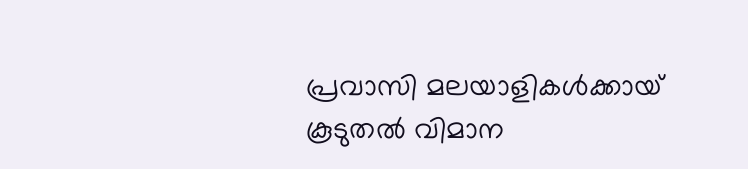പ്രവാസി മലയാളികള്‍ക്കായ് കൂടുതല്‍ വിമാന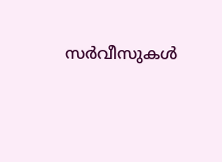സര്‍വീസുകള്‍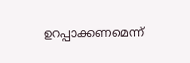ഉറപ്പാക്കണമെന്ന്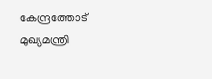കേന്ദ്രത്തോട് മുഖ്യമന്ത്രി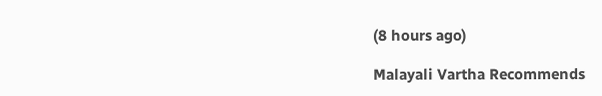(8 hours ago)

Malayali Vartha Recommends